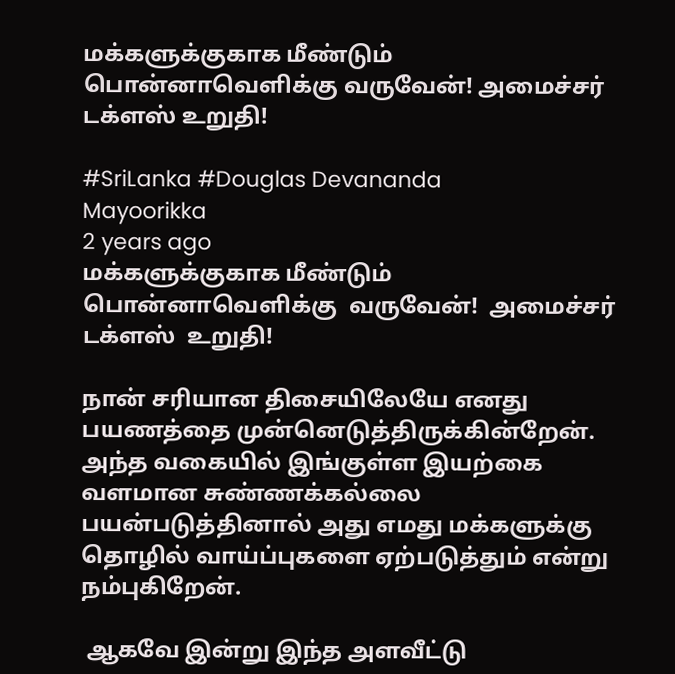மக்களுக்குகாக மீண்டும் பொன்னாவெளிக்கு வருவேன்! அமைச்சர் டக்ளஸ் உறுதி!

#SriLanka #Douglas Devananda
Mayoorikka
2 years ago
மக்களுக்குகாக மீண்டும் பொன்னாவெளிக்கு  வருவேன்!  அமைச்சர் டக்ளஸ்  உறுதி!

நான் சரியான திசையிலேயே எனது பயணத்தை முன்னெடுத்திருக்கின்றேன். அந்த வகையில் இங்குள்ள இயற்கை வளமான சுண்ணக்கல்லை பயன்படுத்தினால் அது எமது மக்களுக்கு தொழில் வாய்ப்புகளை ஏற்படுத்தும் என்று நம்புகிறேன்.

 ஆகவே இன்று இந்த அளவீட்டு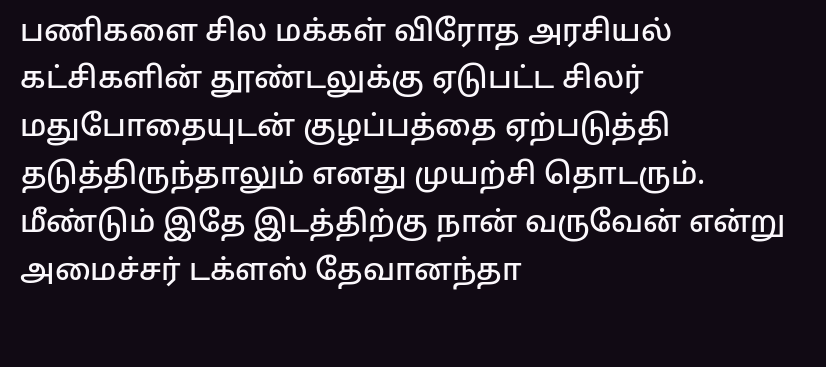பணிகளை சில மக்கள் விரோத அரசியல் கட்சிகளின் தூண்டலுக்கு ஏடுபட்ட சிலர் மதுபோதையுடன் குழப்பத்தை ஏற்படுத்தி தடுத்திருந்தாலும் எனது முயற்சி தொடரும். மீண்டும் இதே இடத்திற்கு நான் வருவேன் என்று அமைச்சர் டக்ளஸ் தேவானந்தா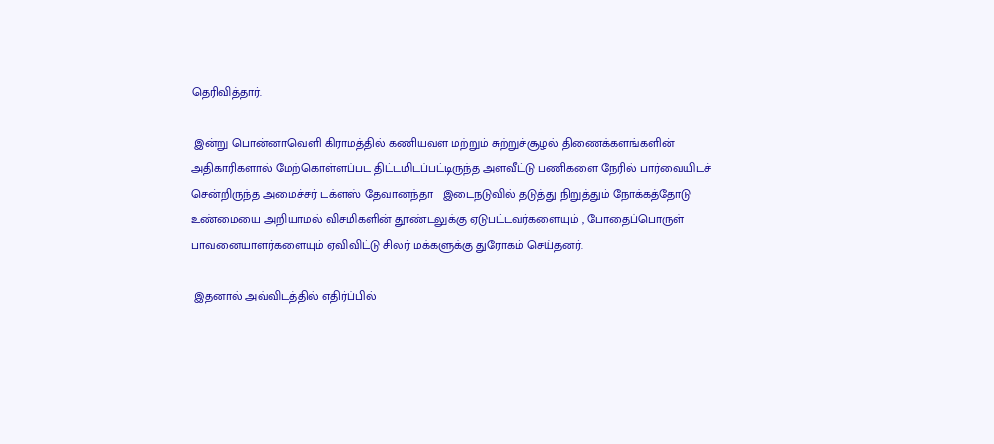தெரிவித்தார்.

 இன்று பொன்னாவெளி கிராமத்தில் கணியவள மற்றும் சுற்றுச்சூழல் திணைக்களங்களின் அதிகாரிகளால் மேற்கொள்ளப்பட திட்டமிடப்பட்டிருந்த அளவீட்டு பணிகளை நேரில் பார்வையிடச் சென்றிருந்த அமைச்சர் டக்ளஸ் தேவானந்தா   இடைநடுவில் தடுத்து நிறுத்தும் நோக்கத்தோடு உண்மையை அறியாமல் விசமிகளின் தூண்டலுக்கு ஏடுபட்டவர்களையும் , போதைப்பொருள் பாவனையாளர்களையும் ஏவிவிட்டு சிலர் மக்களுக்கு துரோகம் செய்தனர்.

 இதனால் அவ்விடத்தில் எதிர்ப்பில்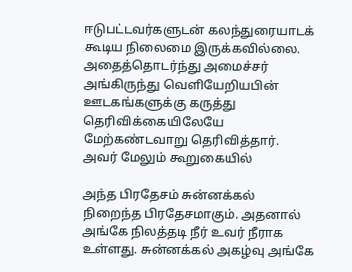ஈடுபட்டவர்களுடன் கலந்துரையாடக் கூடிய நிலைமை இருக்கவில்லை. அதைத்தொடர்ந்து அமைச்சர் அங்கிருந்து வெளியேறியபின் ஊடகங்களுக்கு கருத்து தெரிவிக்கையிலேயே மேற்கண்டவாறு தெரிவித்தார். அவர் மேலும் கூறுகையில்

அந்த பிரதேசம் சுன்னக்கல் நிறைந்த பிரதேசமாகும். அதனால் அங்கே நிலத்தடி நீர் உவர் நீராக உள்ளது. சுன்னக்கல் அகழ்வு அங்கே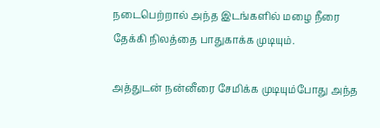நடைபெற்றால் அந்த இடங்களில் மழை நீரை தேக்கி நிலத்தை பாதுகாக்க முடியும்.

அத்துடன் நன்னீரை சேமிக்க முடியும்போது அந்த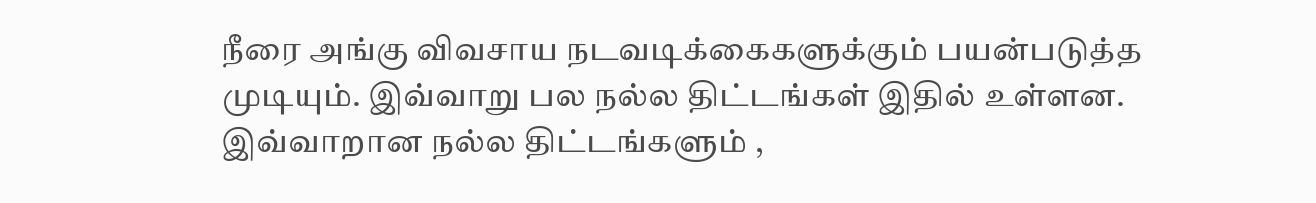நீரை அங்கு விவசாய நடவடிக்கைகளுக்கும் பயன்படுத்த முடியும். இவ்வாறு பல நல்ல திட்டங்கள் இதில் உள்ளன. இவ்வாறான நல்ல திட்டங்களும் ,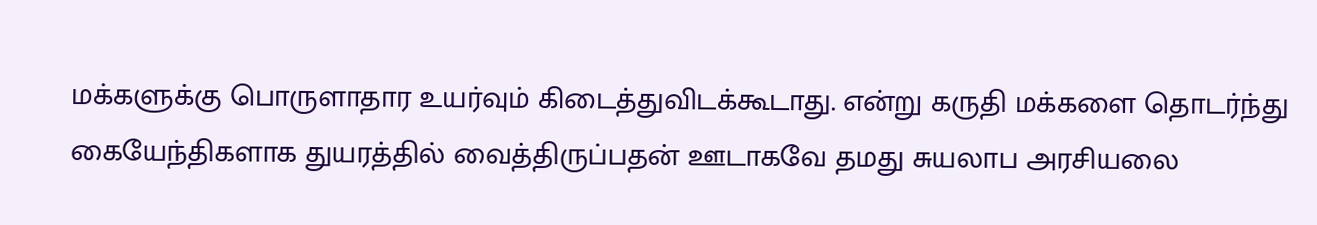மக்களுக்கு பொருளாதார உயர்வும் கிடைத்துவிடக்கூடாது. என்று கருதி மக்களை தொடர்ந்து கையேந்திகளாக துயரத்தில் வைத்திருப்பதன் ஊடாகவே தமது சுயலாப அரசியலை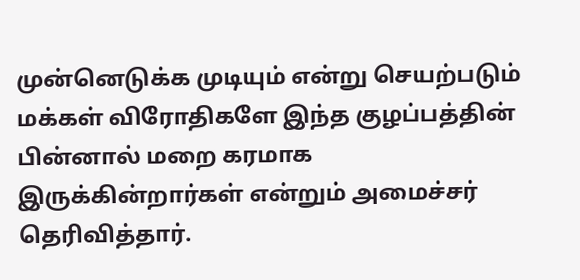முன்னெடுக்க முடியும் என்று செயற்படும் மக்கள் விரோதிகளே இந்த குழப்பத்தின் பின்னால் மறை கரமாக இருக்கின்றார்கள் என்றும் அமைச்சர் தெரிவித்தார்.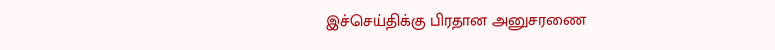இச்செய்திக்கு பிரதான அனுசரணை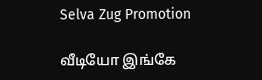Selva Zug Promotion

வீடியோ இங்கே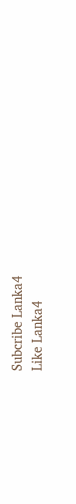Subcribe Lanka4
Like Lanka4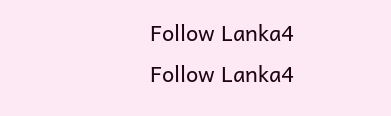Follow Lanka4
Follow Lanka4